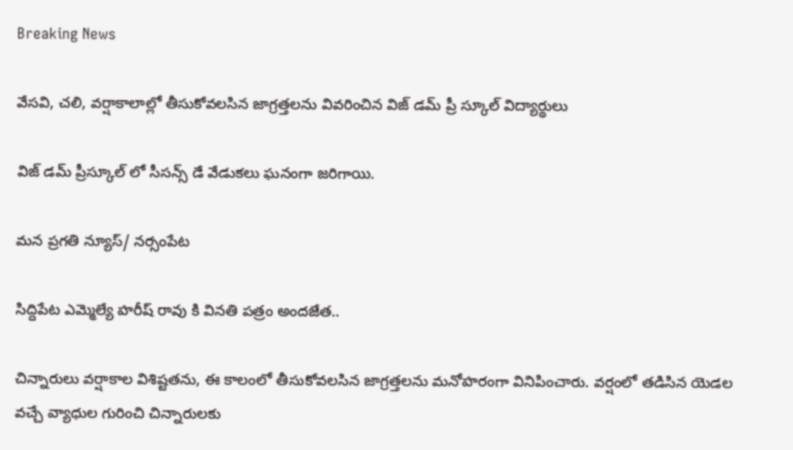Breaking News

వేసవి, చలి, వర్షాకాలాల్లో తీసుకోవలసిన జాగ్రత్తలను వివరించిన విజ్ డమ్ ప్రీ స్కూల్ విద్యార్థులు

విజ్ డమ్ ప్రీస్కూల్ లో సీసన్స్ డే వేడుకలు ఘనంగా జరిగాయి.

మన ప్రగతి న్యూస్/ నర్సంపేట

సిద్దిపేట ఎమ్మెల్యే హరీష్ రావు కి వినతి పత్రం అందజేత..

చిన్నారులు వర్షాకాల విశిష్టతను, ఈ కాలంలో తీసుకోవలసిన జాగ్రత్తలను మనోహరంగా వినిపించారు. వర్షంలో తడిసిన యెడల వచ్చే వ్యాధుల గురించి చిన్నారులకు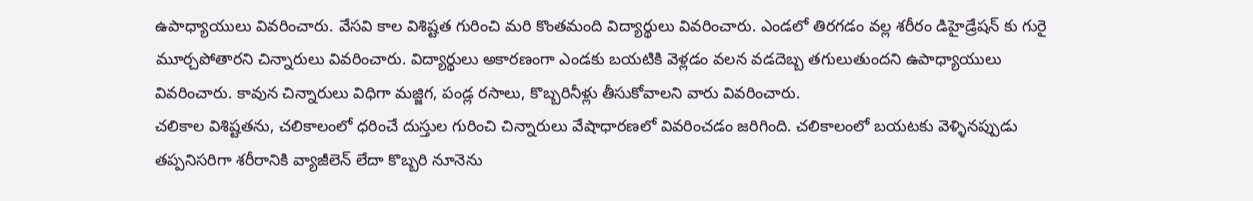ఉపాధ్యాయులు వివరించారు. వేసవి కాల విశిష్టత గురించి మరి కొంతమంది విద్యార్థులు వివరించారు. ఎండలో తిరగడం వల్ల శరీరం డిహైడ్రేషన్ కు గురై మూర్చపోతారని చిన్నారులు వివరించారు. విద్యార్థులు అకారణంగా ఎండకు బయటికి వెళ్లడం వలన వడదెబ్బ తగులుతుందని ఉపాధ్యాయులు వివరించారు. కావున చిన్నారులు విధిగా మజ్జిగ, పండ్ల రసాలు, కొబ్బరినీళ్లు తీసుకోవాలని వారు వివరించారు.
చలికాల విశిష్టతను, చలికాలంలో ధరించే దుస్తుల గురించి చిన్నారులు వేషాధారణలో వివరించడం జరిగింది. చలికాలంలో బయటకు వెళ్ళినప్పుడు తప్పనిసరిగా శరీరానికి వ్యాజీలెన్ లేదా కొబ్బరి నూనెను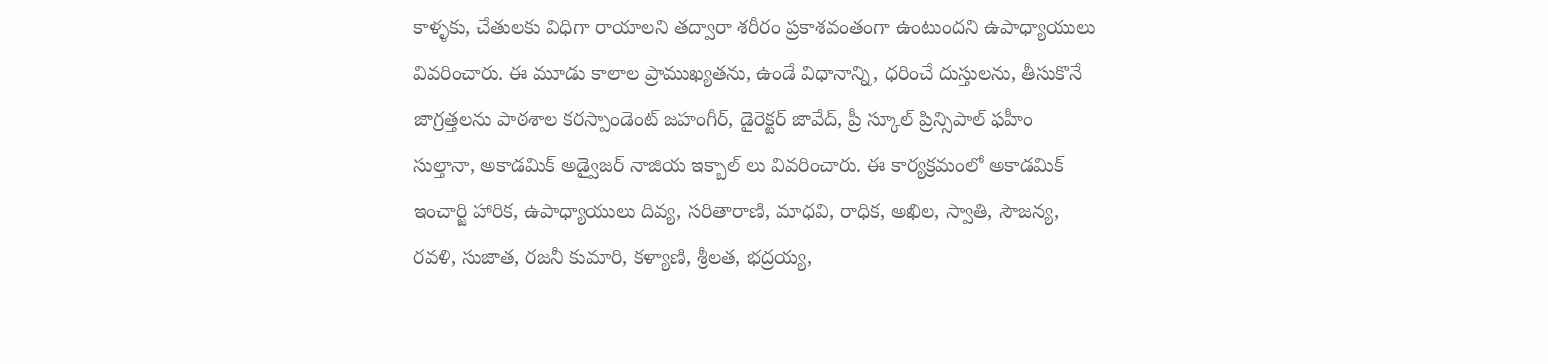కాళ్ళకు, చేతులకు విధిగా రాయాలని తద్వారా శరీరం ప్రకాశవంతంగా ఉంటుందని ఉపాధ్యాయులు వివరించారు. ఈ మూడు కాలాల ప్రాముఖ్యతను, ఉండే విధానాన్ని, ధరించే దుస్తులను, తీసుకొనే జాగ్రత్తలను పాఠశాల కరస్పాండెంట్ జహంగీర్, డైరెక్టర్ జావేద్, ప్రీ స్కూల్ ప్రిన్సిపాల్ ఫహీం సుల్తానా, అకాడమిక్ అడ్వైజర్ నాజియ ఇక్బాల్ లు వివరించారు. ఈ కార్యక్రమంలో అకాడమిక్ ఇంచార్జి హారిక, ఉపాధ్యాయులు దివ్య, సరితారాణి, మాధవి, రాధిక, అఖిల, స్వాతి, సౌజన్య, రవళి, సుజాత, రజనీ కుమారి, కళ్యాణి, శ్రీలత, భద్రయ్య,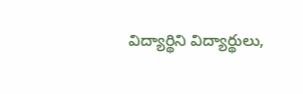విద్యార్థిని విద్యార్థులు,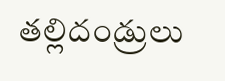తల్లిదండ్రులు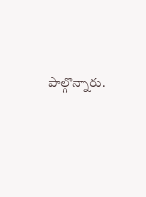పాల్గొన్నారు.